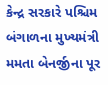કેન્દ્ર સરકારે પશ્ચિમ બંગાળના મુખ્યમંત્રી મમતા બેનર્જીના પૂર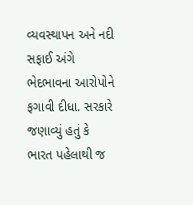વ્યવસ્થાપન અને નદી સફાઈ અંગે ભેદભાવના આરોપોને ફગાવી દીધા. સરકારે જણાવ્યું હતું કે ભારત પહેલાથી જ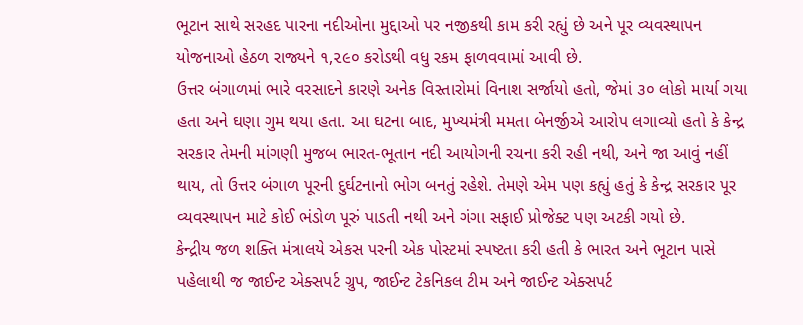ભૂટાન સાથે સરહદ પારના નદીઓના મુદ્દાઓ પર નજીકથી કામ કરી રહ્યું છે અને પૂર વ્યવસ્થાપન યોજનાઓ હેઠળ રાજ્યને ૧,૨૯૦ કરોડથી વધુ રકમ ફાળવવામાં આવી છે.
ઉત્તર બંગાળમાં ભારે વરસાદને કારણે અનેક વિસ્તારોમાં વિનાશ સર્જાયો હતો, જેમાં ૩૦ લોકો માર્યા ગયા હતા અને ઘણા ગુમ થયા હતા. આ ઘટના બાદ, મુખ્યમંત્રી મમતા બેનર્જીએ આરોપ લગાવ્યો હતો કે કેન્દ્ર સરકાર તેમની માંગણી મુજબ ભારત-ભૂતાન નદી આયોગની રચના કરી રહી નથી, અને જા આવું નહીં થાય, તો ઉત્તર બંગાળ પૂરની દુર્ઘટનાનો ભોગ બનતું રહેશે. તેમણે એમ પણ કહ્યું હતું કે કેન્દ્ર સરકાર પૂર વ્યવસ્થાપન માટે કોઈ ભંડોળ પૂરું પાડતી નથી અને ગંગા સફાઈ પ્રોજેક્ટ પણ અટકી ગયો છે.
કેન્દ્રીય જળ શક્તિ મંત્રાલયે એકસ પરની એક પોસ્ટમાં સ્પષ્ટતા કરી હતી કે ભારત અને ભૂટાન પાસે પહેલાથી જ જાઈન્ટ એક્સપર્ટ ગ્રુપ, જાઈન્ટ ટેકનિકલ ટીમ અને જાઈન્ટ એક્સપર્ટ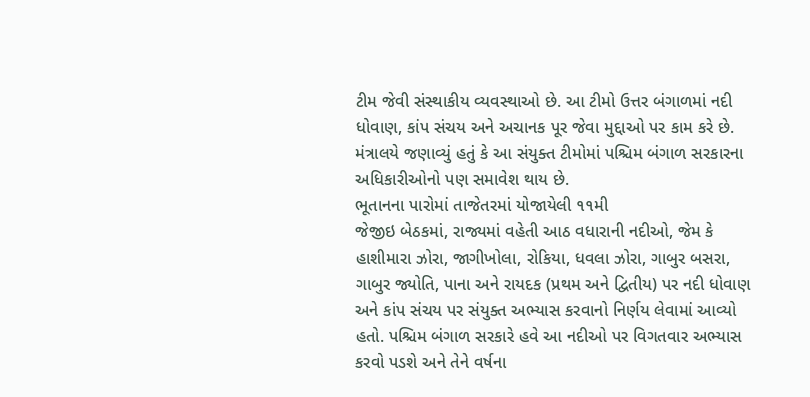ટીમ જેવી સંસ્થાકીય વ્યવસ્થાઓ છે. આ ટીમો ઉત્તર બંગાળમાં નદી ધોવાણ, કાંપ સંચય અને અચાનક પૂર જેવા મુદ્દાઓ પર કામ કરે છે. મંત્રાલયે જણાવ્યું હતું કે આ સંયુક્ત ટીમોમાં પશ્ચિમ બંગાળ સરકારના અધિકારીઓનો પણ સમાવેશ થાય છે.
ભૂતાનના પારોમાં તાજેતરમાં યોજાયેલી ૧૧મી
જેજીઇ બેઠકમાં, રાજ્યમાં વહેતી આઠ વધારાની નદીઓ, જેમ કે હાશીમારા ઝોરા, જાગીખોલા, રોકિયા, ધવલા ઝોરા, ગાબુર બસરા, ગાબુર જ્યોતિ, પાના અને રાયદક (પ્રથમ અને દ્વિતીય) પર નદી ધોવાણ અને કાંપ સંચય પર સંયુક્ત અભ્યાસ કરવાનો નિર્ણય લેવામાં આવ્યો હતો. પશ્ચિમ બંગાળ સરકારે હવે આ નદીઓ પર વિગતવાર અભ્યાસ કરવો પડશે અને તેને વર્ષના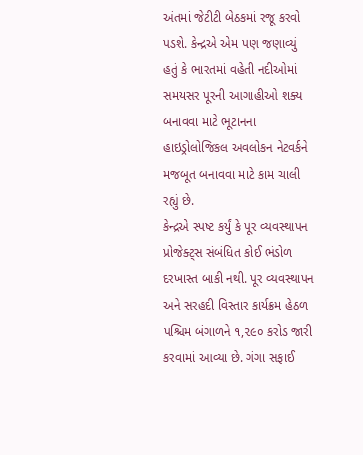અંતમાં જેટીટી બેઠકમાં રજૂ કરવો પડશે. કેન્દ્રએ એમ પણ જણાવ્યું હતું કે ભારતમાં વહેતી નદીઓમાં સમયસર પૂરની આગાહીઓ શક્ય બનાવવા માટે ભૂટાનના હાઇડ્રોલોજિકલ અવલોકન નેટવર્કને મજબૂત બનાવવા માટે કામ ચાલી રહ્યું છે.
કેન્દ્રએ સ્પષ્ટ કર્યું કે પૂર વ્યવસ્થાપન પ્રોજેક્ટ્સ સંબંધિત કોઈ ભંડોળ દરખાસ્ત બાકી નથી. પૂર વ્યવસ્થાપન અને સરહદી વિસ્તાર કાર્યક્રમ હેઠળ પશ્ચિમ બંગાળને ૧,૨૯૦ કરોડ જારી કરવામાં આવ્યા છે. ગંગા સફાઈ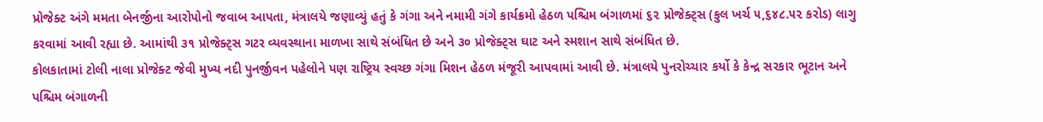પ્રોજેક્ટ અંગે મમતા બેનર્જીના આરોપોનો જવાબ આપતા, મંત્રાલયે જણાવ્યું હતું કે ગંગા અને નમામી ગંગે કાર્યક્રમો હેઠળ પશ્ચિમ બંગાળમાં ૬૨ પ્રોજેક્ટ્સ (કુલ ખર્ચ ૫,૬૪૮.૫૨ કરોડ) લાગુ કરવામાં આવી રહ્યા છે. આમાંથી ૩૧ પ્રોજેક્ટ્સ ગટર વ્યવસ્થાના માળખા સાથે સંબંધિત છે અને ૩૦ પ્રોજેક્ટ્સ ઘાટ અને સ્મશાન સાથે સંબંધિત છે.
કોલકાતામાં ટોલી નાલા પ્રોજેક્ટ જેવી મુખ્ય નદી પુનર્જીવન પહેલોને પણ રાષ્ટ્રિય સ્વચ્છ ગંગા મિશન હેઠળ મંજૂરી આપવામાં આવી છે. મંત્રાલયે પુનરોચ્ચાર કર્યો કે કેન્દ્ર સરકાર ભૂટાન અને પશ્ચિમ બંગાળની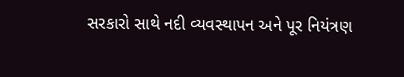સરકારો સાથે નદી વ્યવસ્થાપન અને પૂર નિયંત્રણ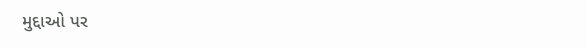મુદ્દાઓ પર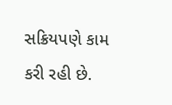સક્રિયપણે કામ કરી રહી છે.